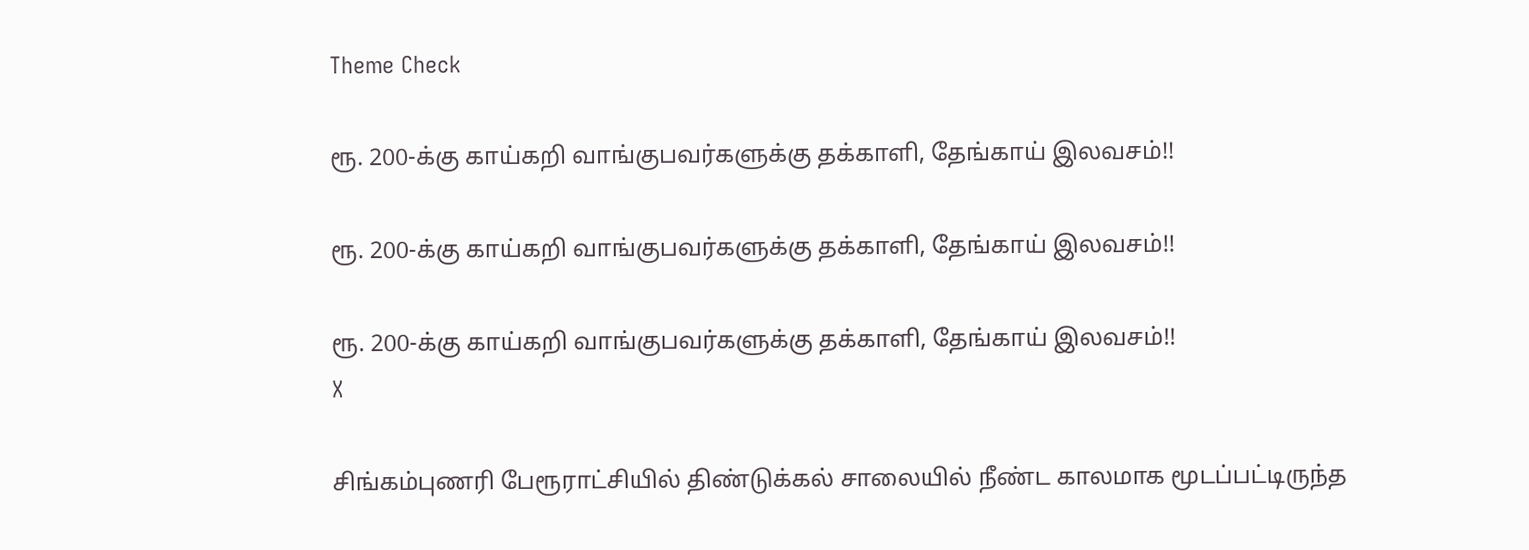Theme Check

ரூ. 200-க்கு காய்கறி வாங்குபவர்களுக்கு தக்காளி, தேங்காய் இலவசம்!!

ரூ. 200-க்கு காய்கறி வாங்குபவர்களுக்கு தக்காளி, தேங்காய் இலவசம்!!

ரூ. 200-க்கு காய்கறி வாங்குபவர்களுக்கு தக்காளி, தேங்காய் இலவசம்!!
X

சிங்கம்புணரி பேரூராட்சியில் திண்டுக்கல் சாலையில் நீண்ட காலமாக மூடப்பட்டிருந்த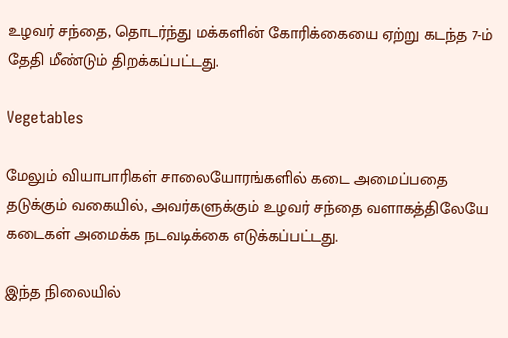உழவர் சந்தை, தொடர்ந்து மக்களின் கோரிக்கையை ஏற்று கடந்த 7-ம் தேதி மீண்டும் திறக்கப்பட்டது.

Vegetables

மேலும் வியாபாரிகள் சாலையோரங்களில் கடை அமைப்பதை தடுக்கும் வகையில், அவர்களுக்கும் உழவர் சந்தை வளாகத்திலேயே கடைகள் அமைக்க நடவடிக்கை எடுக்கப்பட்டது.

இந்த நிலையில்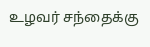உழவர் சந்தைக்கு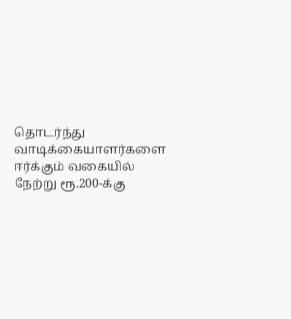தொடர்ந்து வாடிக்கையாளர்களை ஈர்க்கும் வகையில் நேற்று ரூ.200-க்கு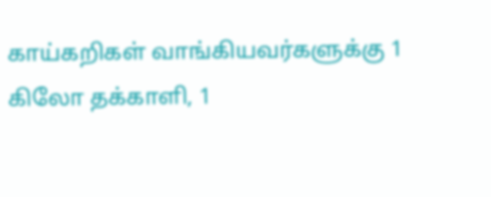காய்கறிகள் வாங்கியவர்களுக்கு 1 கிலோ தக்காளி, 1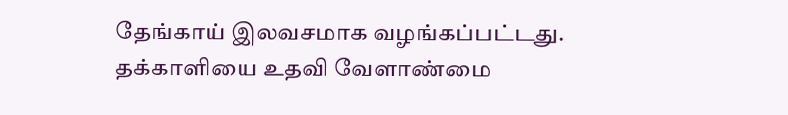தேங்காய் இலவசமாக வழங்கப்பட்டது. தக்காளியை உதவி வேளாண்மை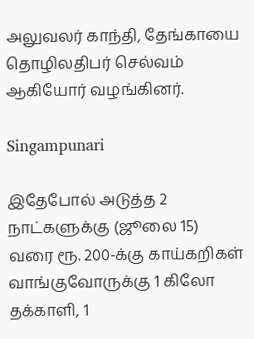அலுவலர் காந்தி, தேங்காயை தொழிலதிபர் செல்வம் ஆகியோர் வழங்கினர்.

Singampunari

இதேபோல் அடுத்த 2 நாட்களுக்கு (ஜூலை 15) வரை ரூ. 200-க்கு காய்கறிகள் வாங்குவோருக்கு 1 கிலோ தக்காளி, 1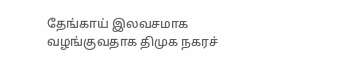தேங்காய் இலவசமாக வழங்குவதாக திமுக நகரச்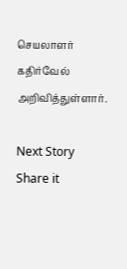செயலாளர் கதிர்வேல் அறிவித்துள்ளார்.

Next Story
Share it